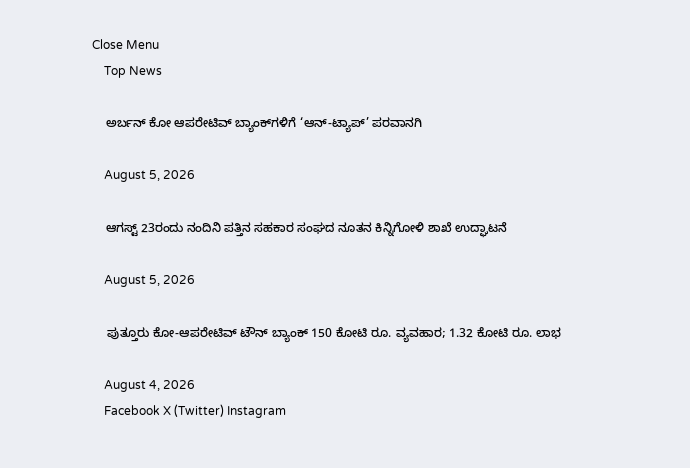Close Menu
    Top News

    ಅರ್ಬನ್‌ ಕೋ ಆಪರೇಟಿವ್‌ ಬ್ಯಾಂಕ್‌ಗಳಿಗೆ ‘ಆನ್-ಟ್ಯಾಪ್’ ಪರವಾನಗಿ

    August 5, 2026

    ಆಗಸ್ಟ್‌ 23ರಂದು ನಂದಿನಿ ಪತ್ತಿನ ಸಹಕಾರ ಸಂಘದ ನೂತನ ಕಿನ್ನಿಗೋಳಿ ಶಾಖೆ ಉದ್ಘಾಟನೆ

    August 5, 2026

    ಪುತ್ತೂರು ಕೋ-ಆಪರೇಟಿವ್ ಟೌನ್ ಬ್ಯಾಂಕ್ 150 ಕೋಟಿ ರೂ. ವ್ಯವಹಾರ; 1.32 ಕೋಟಿ ರೂ. ಲಾಭ

    August 4, 2026
    Facebook X (Twitter) Instagram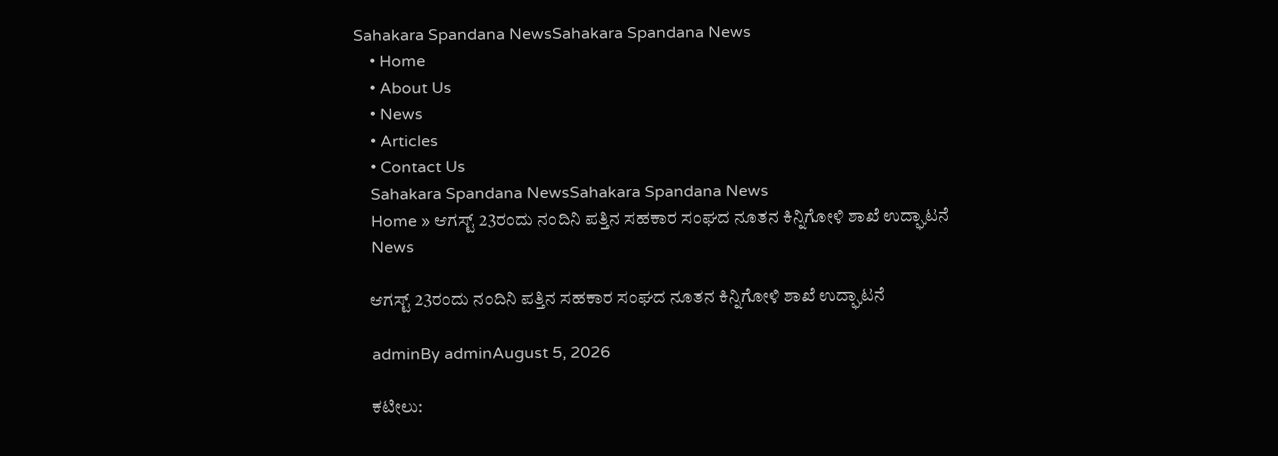Sahakara Spandana NewsSahakara Spandana News
    • Home
    • About Us
    • News
    • Articles
    • Contact Us
    Sahakara Spandana NewsSahakara Spandana News
    Home » ಆಗಸ್ಟ್‌ 23ರಂದು ನಂದಿನಿ ಪತ್ತಿನ ಸಹಕಾರ ಸಂಘದ ನೂತನ ಕಿನ್ನಿಗೋಳಿ ಶಾಖೆ ಉದ್ಘಾಟನೆ
    News

    ಆಗಸ್ಟ್‌ 23ರಂದು ನಂದಿನಿ ಪತ್ತಿನ ಸಹಕಾರ ಸಂಘದ ನೂತನ ಕಿನ್ನಿಗೋಳಿ ಶಾಖೆ ಉದ್ಘಾಟನೆ

    adminBy adminAugust 5, 2026

    ಕಟೀಲು: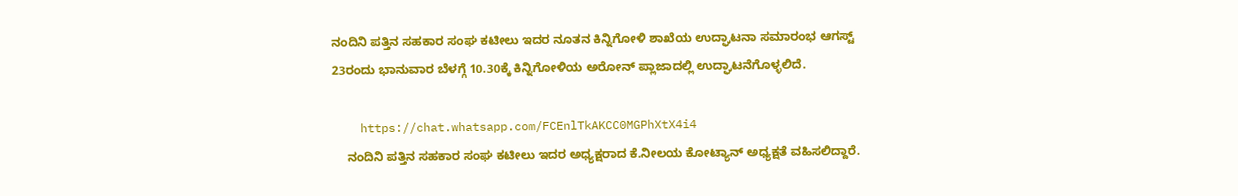ನಂದಿನಿ ಪತ್ತಿನ ಸಹಕಾರ ಸಂಘ ಕಟೀಲು ಇದರ ನೂತನ ಕಿನ್ನಿಗೋಳಿ ಶಾಖೆಯ ಉದ್ಘಾಟನಾ ಸಮಾರಂಭ ಆಗಸ್ಟ್‌ 23ರಂದು ಭಾನುವಾರ ಬೆಳಗ್ಗೆ 10.30ಕ್ಕೆ ಕಿನ್ನಿಗೋಳಿಯ ಅರೋನ್ ಪ್ಲಾಜಾದಲ್ಲಿ ಉದ್ಘಾಟನೆಗೊಳ್ಳಲಿದೆ.

    https://chat.whatsapp.com/FCEnlTkAKCC0MGPhXtX4i4
    ನಂದಿನಿ ಪತ್ತಿನ ಸಹಕಾರ ಸಂಘ ಕಟೀಲು ಇದರ ಅಧ್ಯಕ್ಷರಾದ ಕೆ.ನೀಲಯ ಕೋಟ್ಯಾನ್ ಅಧ್ಯಕ್ಷತೆ ವಹಿಸಲಿದ್ದಾರೆ.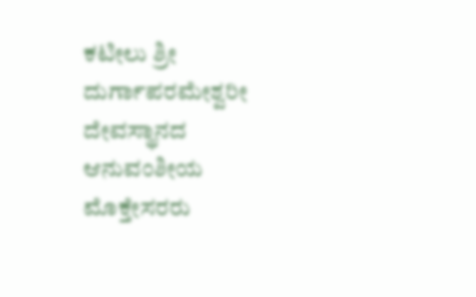ಕಟೀಲು ಶ್ರೀ ದುರ್ಗಾಪರಮೇಶ್ವರೀ ದೇವಸ್ಥಾನದ ಆನುವಂಶೀಯ ಮೊಕ್ತೇಸರರು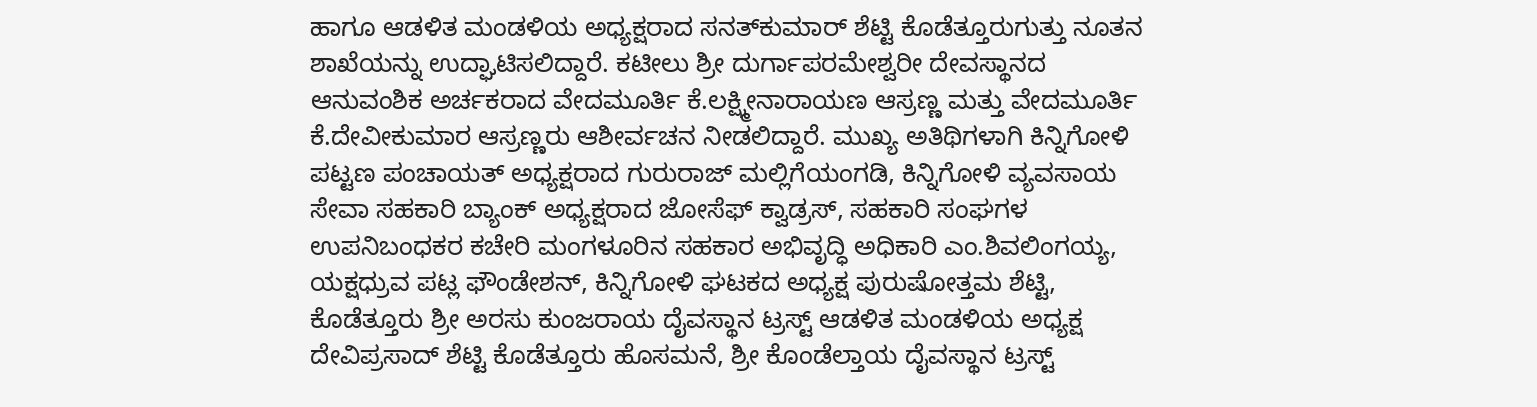ಹಾಗೂ ಆಡಳಿತ ಮಂಡಳಿಯ ಅಧ್ಯಕ್ಷರಾದ ಸನತ್‌ಕುಮಾ‌ರ್ ಶೆಟ್ಟಿ ಕೊಡೆತ್ತೂರುಗುತ್ತು ನೂತನ ಶಾಖೆಯನ್ನು ಉದ್ಘಾಟಿಸಲಿದ್ದಾರೆ. ಕಟೀಲು ಶ್ರೀ ದುರ್ಗಾಪರಮೇಶ್ವರೀ ದೇವಸ್ಥಾನದ ಆನುವಂಶಿಕ ಅರ್ಚಕರಾದ ವೇದಮೂರ್ತಿ ಕೆ.ಲಕ್ಷ್ಮೀನಾರಾಯಣ ಆಸ್ರಣ್ಣ ಮತ್ತು ವೇದಮೂರ್ತಿ ಕೆ.ದೇವೀಕುಮಾರ ಆಸ್ರಣ್ಣರು ಆಶೀರ್ವಚನ ನೀಡಲಿದ್ದಾರೆ. ಮುಖ್ಯ ಅತಿಥಿಗಳಾಗಿ ಕಿನ್ನಿಗೋಳಿ ಪಟ್ಟಣ ಪಂಚಾಯತ್ ಅಧ್ಯಕ್ಷರಾದ ಗುರುರಾಜ್ ಮಲ್ಲಿಗೆಯಂಗಡಿ, ಕಿನ್ನಿಗೋಳಿ ವ್ಯವಸಾಯ ಸೇವಾ ಸಹಕಾರಿ ಬ್ಯಾಂಕ್ ಅಧ್ಯಕ್ಷರಾದ ಜೋಸೆಫ್ ಕ್ವಾಡ್ರಸ್, ಸಹಕಾರಿ ಸಂಘಗಳ ಉಪನಿಬಂಧಕರ ಕಚೇರಿ ಮಂಗಳೂರಿನ ಸಹಕಾರ ಅಭಿವೃದ್ಧಿ ಅಧಿಕಾರಿ ಎಂ.ಶಿವಲಿಂಗಯ್ಯ, ಯಕ್ಷಧ್ರುವ ಪಟ್ಲ ಫೌಂಡೇಶನ್, ಕಿನ್ನಿಗೋಳಿ ಘಟಕದ ಅಧ್ಯಕ್ಷ ಪುರುಷೋತ್ತಮ ಶೆಟ್ಟಿ, ಕೊಡೆತ್ತೂರು ಶ್ರೀ ಅರಸು ಕುಂಜರಾಯ ದೈವಸ್ಥಾನ ಟ್ರಸ್ಟ್ ಆಡಳಿತ ಮಂಡಳಿಯ ಅಧ್ಯಕ್ಷ ದೇವಿಪ್ರಸಾದ್‌ ಶೆಟ್ಟಿ ಕೊಡೆತ್ತೂರು ಹೊಸಮನೆ, ಶ್ರೀ ಕೊಂಡೆಲ್ತಾಯ ದೈವಸ್ಥಾನ ಟ್ರಸ್ಟ್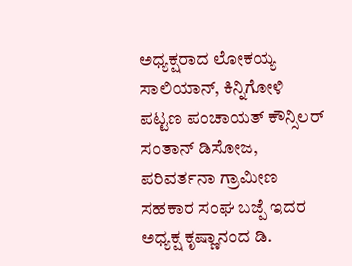ಅಧ್ಯಕ್ಷರಾದ ಲೋಕಯ್ಯ ಸಾಲಿಯಾನ್‌, ಕಿನ್ನಿಗೋಳಿ ಪಟ್ಟಣ ಪಂಚಾಯತ್ ಕೌನ್ಸಿಲರ್‌ ಸಂತಾನ್ ಡಿಸೋಜ, ಪರಿವರ್ತನಾ ಗ್ರಾಮೀಣ ಸಹಕಾರ ಸಂಘ ಬಜ್ಪೆ ಇದರ ಅಧ್ಯಕ್ಷ ಕೃಷ್ಣಾನಂದ ಡಿ.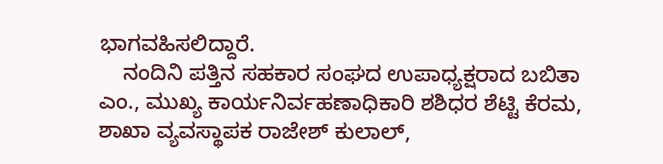ಭಾಗವಹಿಸಲಿದ್ದಾರೆ.
    ನಂದಿನಿ ಪತ್ತಿನ ಸಹಕಾರ ಸಂಘದ ಉಪಾಧ್ಯಕ್ಷರಾದ ಬಬಿತಾ ಎಂ., ಮುಖ್ಯ ಕಾರ್ಯನಿರ್ವಹಣಾಧಿಕಾರಿ ಶಶಿಧರ ಶೆಟ್ಟಿ ಕೆರಮ, ಶಾಖಾ ವ್ಯವಸ್ಥಾಪಕ ರಾಜೇಶ್‌ ಕುಲಾಲ್‌,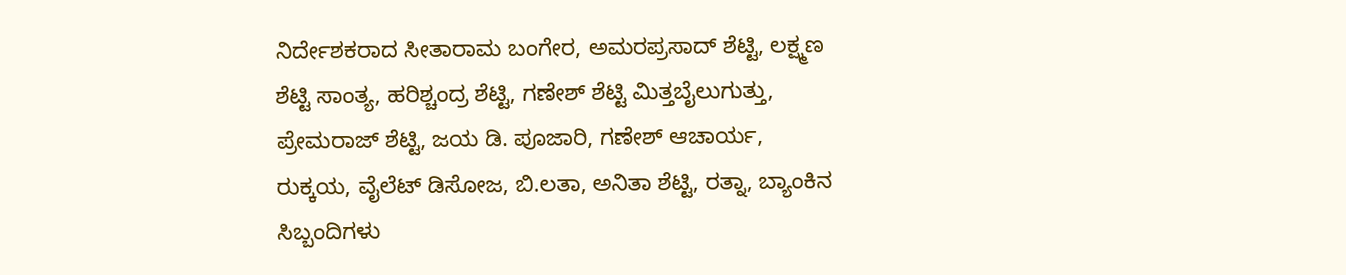ನಿರ್ದೇಶಕರಾದ ಸೀತಾರಾಮ ಬಂಗೇರ, ಅಮರಪ್ರಸಾದ್ ಶೆಟ್ಟಿ, ಲಕ್ಷ್ಮಣ ಶೆಟ್ಟಿ ಸಾಂತ್ಯ, ಹರಿಶ್ಚಂದ್ರ ಶೆಟ್ಟಿ, ಗಣೇಶ್ ಶೆಟ್ಟಿ ಮಿತ್ತಬೈಲುಗುತ್ತು, ಪ್ರೇಮರಾಜ್ ಶೆಟ್ಟಿ, ಜಯ ಡಿ. ಪೂಜಾರಿ, ಗಣೇಶ್ ಆಚಾರ್ಯ, ರುಕ್ಕಯ, ವೈಲೆಟ್ ಡಿಸೋಜ, ಬಿ.ಲತಾ, ಅನಿತಾ ಶೆಟ್ಟಿ, ರತ್ನಾ, ಬ್ಯಾಂಕಿನ ಸಿಬ್ಬಂದಿಗಳು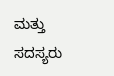ಮತ್ತು ಸದಸ್ಯರು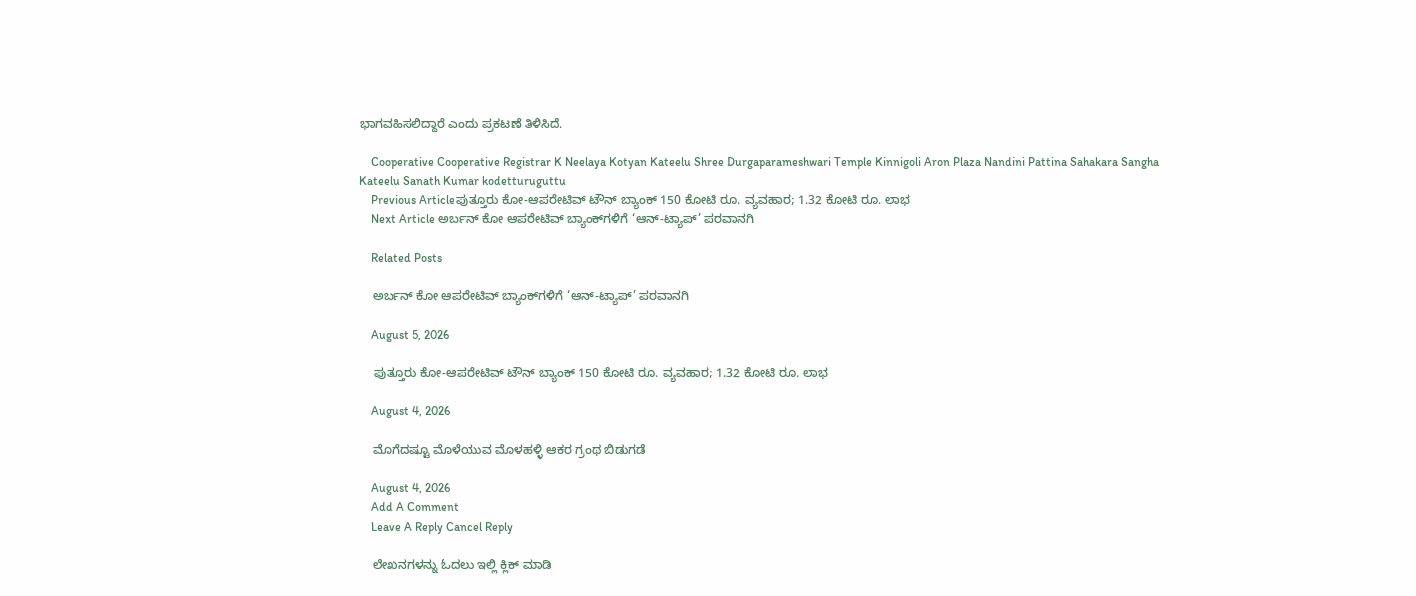ಭಾಗವಹಿಸಲಿದ್ದಾರೆ ಎಂದು ಪ್ರಕಟಣೆ ತಿಳಿಸಿದೆ.

    Cooperative Cooperative Registrar K Neelaya Kotyan Kateelu Shree Durgaparameshwari Temple Kinnigoli Aron Plaza Nandini Pattina Sahakara Sangha Kateelu Sanath Kumar kodetturuguttu
    Previous Articleಪುತ್ತೂರು ಕೋ-ಆಪರೇಟಿವ್ ಟೌನ್ ಬ್ಯಾಂಕ್ 150 ಕೋಟಿ ರೂ. ವ್ಯವಹಾರ; 1.32 ಕೋಟಿ ರೂ. ಲಾಭ
    Next Article ಅರ್ಬನ್‌ ಕೋ ಆಪರೇಟಿವ್‌ ಬ್ಯಾಂಕ್‌ಗಳಿಗೆ ‘ಆನ್-ಟ್ಯಾಪ್’ ಪರವಾನಗಿ

    Related Posts

    ಅರ್ಬನ್‌ ಕೋ ಆಪರೇಟಿವ್‌ ಬ್ಯಾಂಕ್‌ಗಳಿಗೆ ‘ಆನ್-ಟ್ಯಾಪ್’ ಪರವಾನಗಿ

    August 5, 2026

    ಪುತ್ತೂರು ಕೋ-ಆಪರೇಟಿವ್ ಟೌನ್ ಬ್ಯಾಂಕ್ 150 ಕೋಟಿ ರೂ. ವ್ಯವಹಾರ; 1.32 ಕೋಟಿ ರೂ. ಲಾಭ

    August 4, 2026

    ಮೊಗೆದಷ್ಟೂ ಮೊಳೆಯುವ ಮೊಳಹಳ್ಳಿ ಆಕರ ಗ್ರಂಥ ಬಿಡುಗಡೆ

    August 4, 2026
    Add A Comment
    Leave A Reply Cancel Reply

    ಲೇಖನಗಳನ್ನು ಓದಲು ಇಲ್ಲಿ ಕ್ಲಿಕ್ ಮಾಡಿ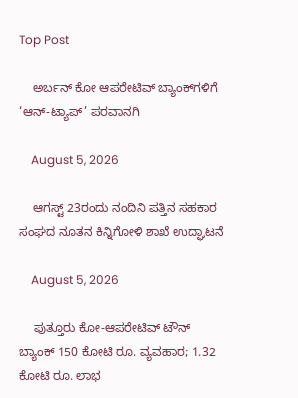Top Post

    ಅರ್ಬನ್‌ ಕೋ ಆಪರೇಟಿವ್‌ ಬ್ಯಾಂಕ್‌ಗಳಿಗೆ ‘ಆನ್-ಟ್ಯಾಪ್’ ಪರವಾನಗಿ

    August 5, 2026

    ಆಗಸ್ಟ್‌ 23ರಂದು ನಂದಿನಿ ಪತ್ತಿನ ಸಹಕಾರ ಸಂಘದ ನೂತನ ಕಿನ್ನಿಗೋಳಿ ಶಾಖೆ ಉದ್ಘಾಟನೆ

    August 5, 2026

    ಪುತ್ತೂರು ಕೋ-ಆಪರೇಟಿವ್ ಟೌನ್ ಬ್ಯಾಂಕ್ 150 ಕೋಟಿ ರೂ. ವ್ಯವಹಾರ; 1.32 ಕೋಟಿ ರೂ. ಲಾಭ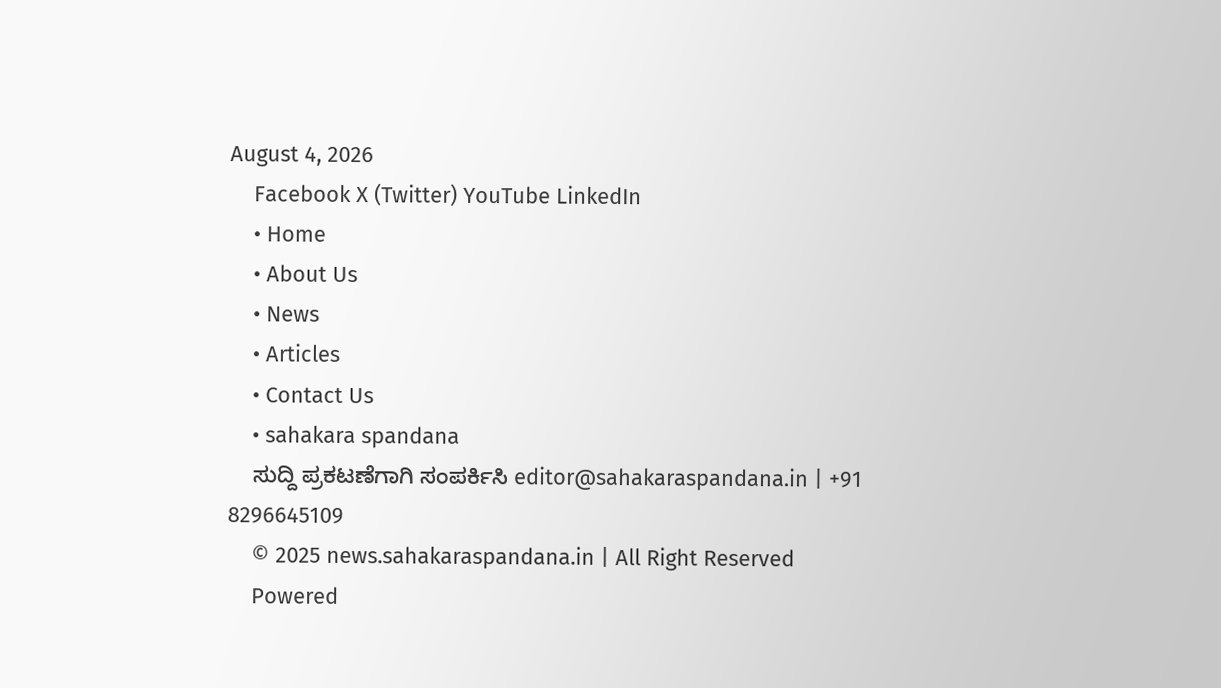August 4, 2026
    Facebook X (Twitter) YouTube LinkedIn
    • Home
    • About Us
    • News
    • Articles
    • Contact Us
    • sahakara spandana
    ಸುದ್ದಿ ಪ್ರಕಟಣೆಗಾಗಿ ಸಂಪರ್ಕಿಸಿ editor@sahakaraspandana.in | +91 8296645109
    © 2025 news.sahakaraspandana.in | All Right Reserved
    Powered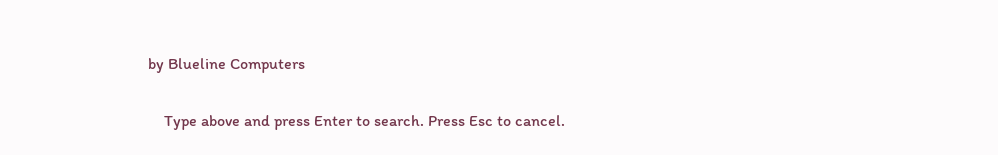by Blueline Computers

    Type above and press Enter to search. Press Esc to cancel.